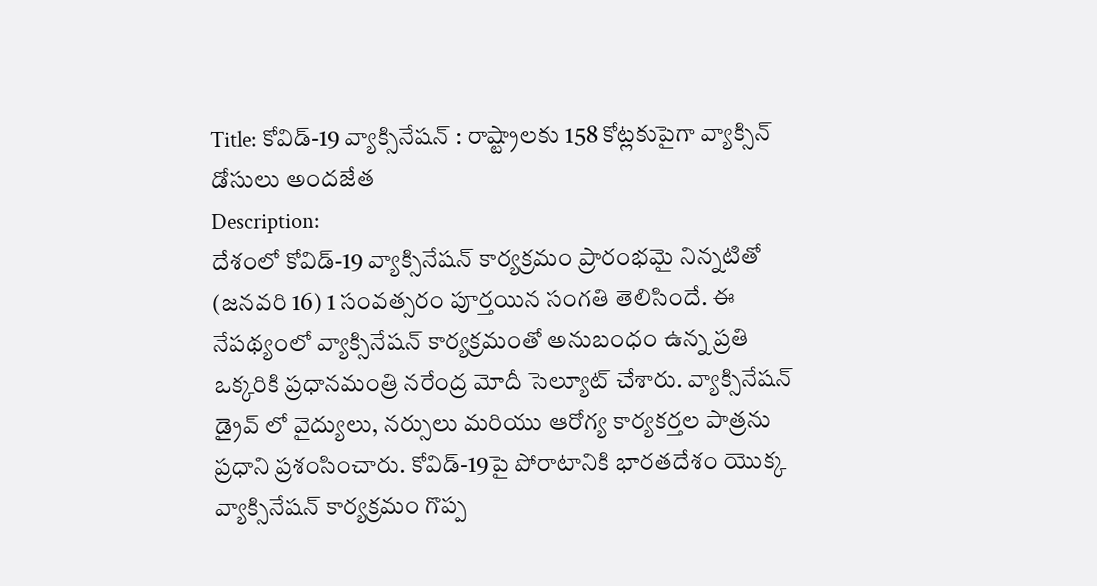Title: కోవిడ్-19 వ్యాక్సినేషన్ : రాష్ట్రాలకు 158 కోట్లకుపైగా వ్యాక్సిన్ డోసులు అందజేత
Description:
దేశంలో కోవిడ్-19 వ్యాక్సినేషన్ కార్యక్రమం ప్రారంభమై నిన్నటితో (జనవరి 16) 1 సంవత్సరం పూర్తయిన సంగతి తెలిసిందే. ఈ నేపథ్యంలో వ్యాక్సినేషన్ కార్యక్రమంతో అనుబంధం ఉన్న ప్రతి ఒక్కరికి ప్రధానమంత్రి నరేంద్ర మోదీ సెల్యూట్ చేశారు. వ్యాక్సినేషన్ డ్రైవ్ లో వైద్యులు, నర్సులు మరియు ఆరోగ్య కార్యకర్తల పాత్రను ప్రధాని ప్రశంసించారు. కోవిడ్-19పై పోరాటానికి భారతదేశం యొక్క వ్యాక్సినేషన్ కార్యక్రమం గొప్ప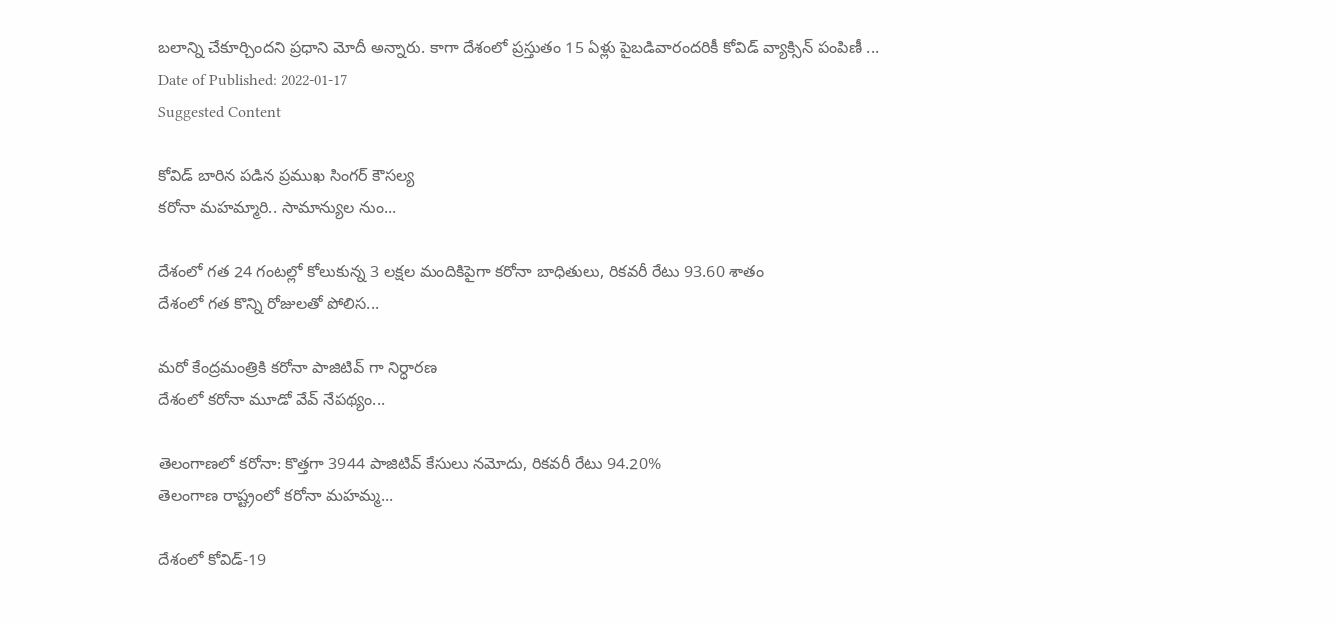బలాన్ని చేకూర్చిందని ప్రధాని మోదీ అన్నారు. కాగా దేశంలో ప్రస్తుతం 15 ఏళ్లు పైబడివారందరికీ కోవిడ్ వ్యాక్సిన్ పంపిణీ ...
Date of Published: 2022-01-17
Suggested Content

కోవిడ్ బారిన పడిన ప్రముఖ సింగర్ కౌసల్య
కరోనా మహమ్మారి.. సామాన్యుల నుం...

దేశంలో గత 24 గంటల్లో కోలుకున్న 3 లక్షల మందికిపైగా కరోనా బాధితులు, రికవరీ రేటు 93.60 శాతం
దేశంలో గత కొన్ని రోజులతో పోలిస...

మరో కేంద్రమంత్రికి కరోనా పాజిటివ్ గా నిర్ధారణ
దేశంలో కరోనా మూడో వేవ్ నేపథ్యం...

తెలంగాణలో కరోనా: కొత్తగా 3944 పాజిటివ్ కేసులు నమోదు, రికవరీ రేటు 94.20%
తెలంగాణ రాష్ట్రంలో కరోనా మహమ్మ...

దేశంలో కోవిడ్-19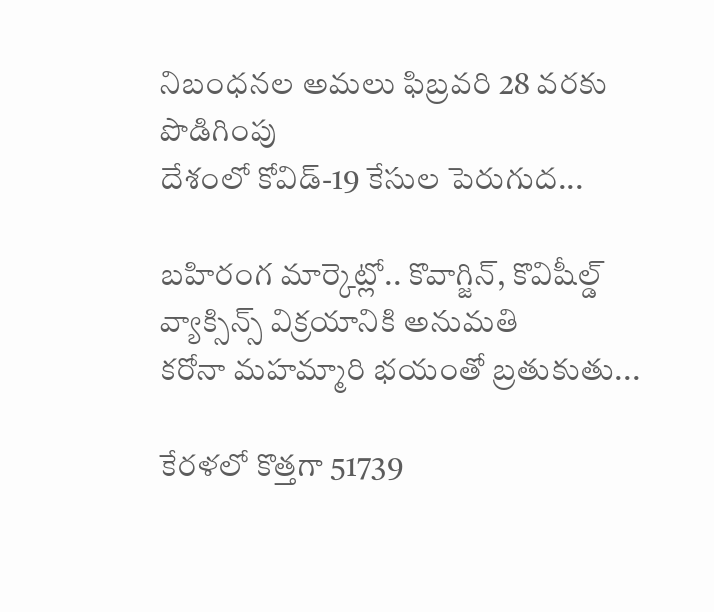నిబంధనల అమలు ఫిబ్రవరి 28 వరకు పొడిగింపు
దేశంలో కోవిడ్-19 కేసుల పెరుగుద...

బహిరంగ మార్కెట్లో.. కొవాగ్జిన్, కొవిషీల్డ్ వ్యాక్సిన్స్ విక్రయానికి అనుమతి
కరోనా మహమ్మారి భయంతో బ్రతుకుతు...

కేరళలో కొత్తగా 51739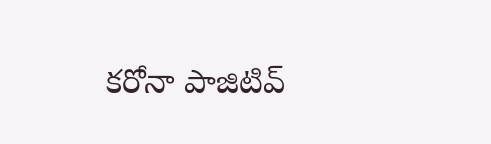కరోనా పాజిటివ్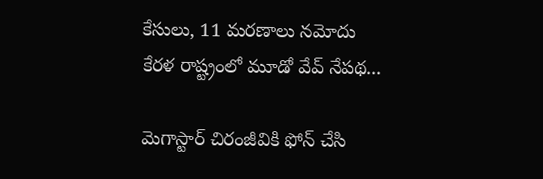కేసులు, 11 మరణాలు నమోదు
కేరళ రాష్ట్రంలో మూడో వేవ్ నేపథ...

మెగాస్టార్ చిరంజీవికి ఫోన్ చేసి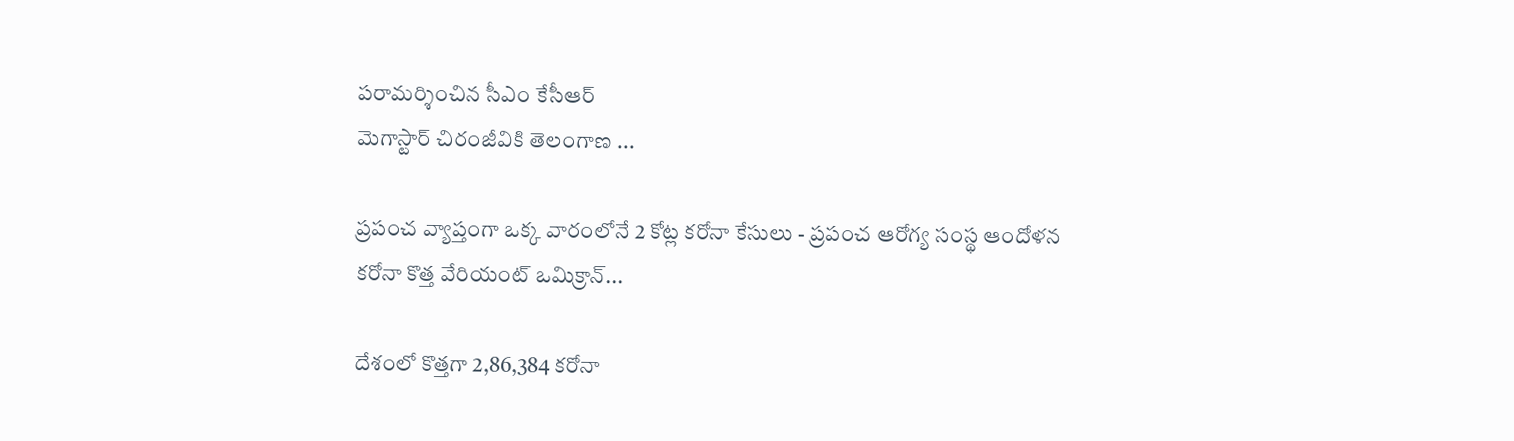పరామర్శించిన సీఎం కేసీఆర్
మెగాస్టార్ చిరంజీవికి తెలంగాణ ...

ప్రపంచ వ్యాప్తంగా ఒక్క వారంలోనే 2 కోట్ల కరోనా కేసులు - ప్రపంచ ఆరోగ్య సంస్థ ఆందోళన
కరోనా కొత్త వేరియంట్ ఒమిక్రాన్...

దేశంలో కొత్తగా 2,86,384 కరోనా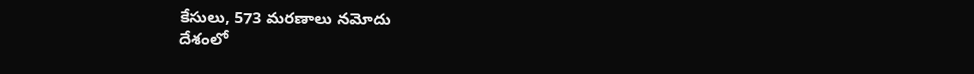కేసులు, 573 మరణాలు నమోదు
దేశంలో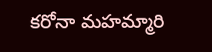కరోనా మహమ్మారి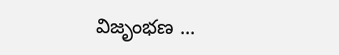విజృంభణ ...